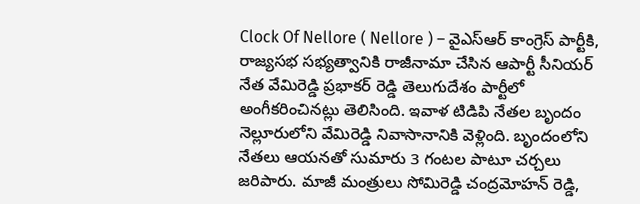Clock Of Nellore ( Nellore ) – వైఎస్ఆర్ కాంగ్రెస్ పార్టీకి, రాజ్యసభ సభ్యత్వానికి రాజీనామా చేసిన ఆపార్టీ సీనియర్ నేత వేమిరెడ్డి ప్రభాకర్ రెడ్డి తెలుగుదేశం పార్టీలో అంగీకరించినట్లు తెలిసింది. ఇవాళ టిడిపి నేతల బృందం నెల్లూరులోని వేమిరెడ్డి నివాసానానికి వెళ్లింది. బృందంలోని నేతలు ఆయనతో సుమారు 3 గంటల పాటూ చర్చలు జరిపారు. మాజీ మంత్రులు సోమిరెడ్డి చంద్రమోహన్ రెడ్డి,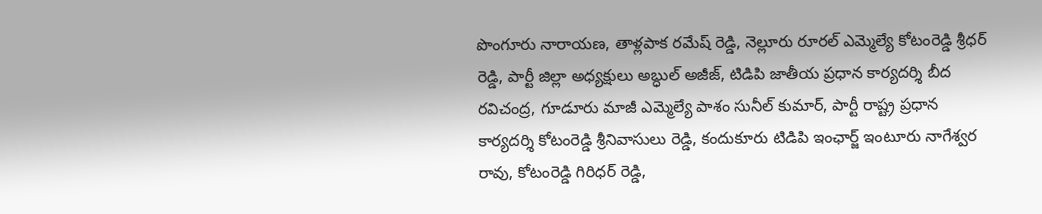పొంగూరు నారాయణ, తాళ్లపాక రమేష్ రెడ్డి, నెల్లూరు రూరల్ ఎమ్మెల్యే కోటంరెడ్డి శ్రీధర్ రెడ్డి, పార్టీ జిల్లా అధ్యక్షులు అబ్ధుల్ అజీజ్, టిడిపి జాతీయ ప్రధాన కార్యదర్శి బీద రవిచంద్ర, గూడూరు మాజీ ఎమ్మెల్యే పాశం సునీల్ కుమార్, పార్టీ రాష్ట్ర ప్రధాన కార్యదర్శి కోటంరెడ్డి శ్రీనివాసులు రెడ్డి, కందుకూరు టిడిపి ఇంఛార్జ్ ఇంటూరు నాగేశ్వర రావు, కోటంరెడ్డి గిరిధర్ రెడ్డి,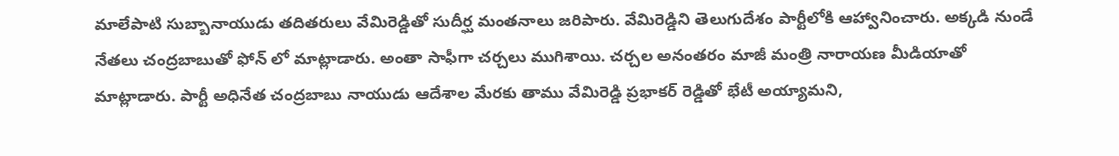మాలేపాటి సుబ్బానాయుడు తదితరులు వేమిరెడ్డితో సుదీర్ఘ మంతనాలు జరిపారు. వేమిరెడ్డిని తెలుగుదేశం పార్టీలోకి ఆహ్వానించారు. అక్కడి నుండే నేతలు చంద్రబాబుతో ఫోన్ లో మాట్లాడారు. అంతా సాఫీగా చర్చలు ముగిశాయి. చర్చల అనంతరం మాజీ మంత్రి నారాయణ మీడియాతో మాట్లాడారు. పార్టీ అధినేత చంద్రబాబు నాయుడు ఆదేశాల మేరకు తాము వేమిరెడ్డి ప్రభాకర్ రెడ్డితో భేటీ అయ్యామని,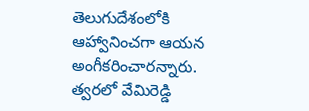తెలుగుదేశంలోకి ఆహ్వానించగా ఆయన అంగీకరించారన్నారు. త్వరలో వేమిరెడ్డి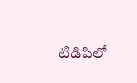టిడిపిలో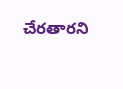చేరతారని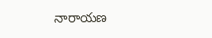నారాయణ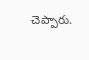చెప్పారు.